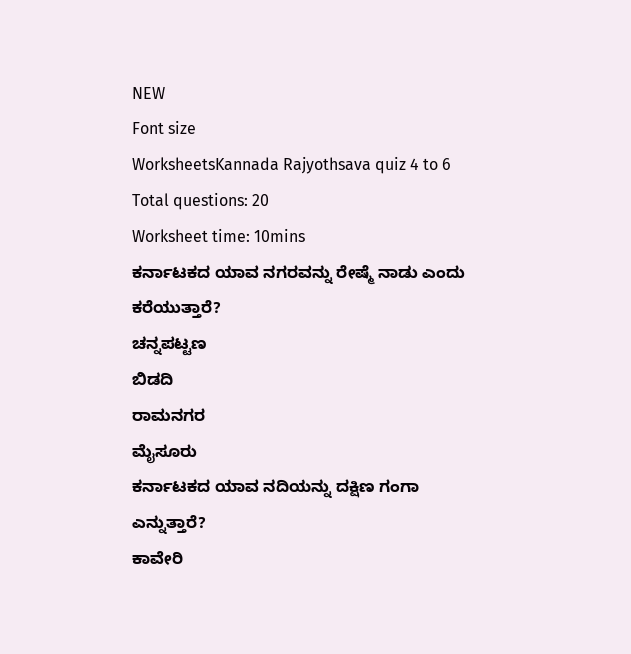NEW
Font size
WorksheetsKannada Rajyothsava quiz 4 to 6
Total questions: 20
Worksheet time: 10mins
ಕರ್ನಾಟಕದ ಯಾವ ನಗರವನ್ನು ರೇಷ್ಮೆ ನಾಡು ಎಂದು ಕರೆಯುತ್ತಾರೆ?
ಚನ್ನಪಟ್ಟಣ
ಬಿಡದಿ
ರಾಮನಗರ
ಮೈಸೂರು
ಕರ್ನಾಟಕದ ಯಾವ ನದಿಯನ್ನು ದಕ್ಷಿಣ ಗಂಗಾ ಎನ್ನುತ್ತಾರೆ?
ಕಾವೇರಿ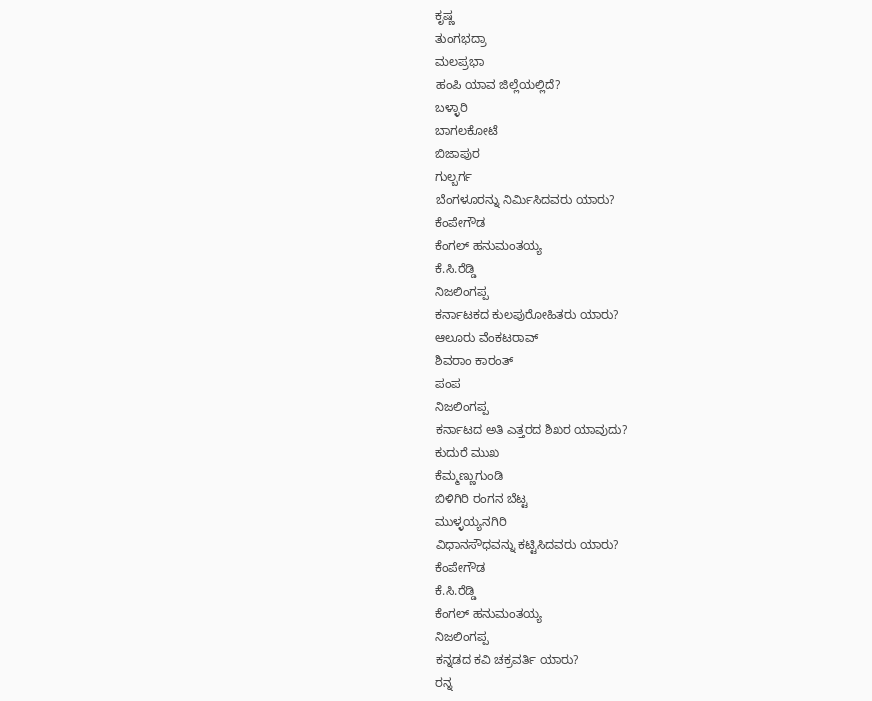ಕೃಷ್ಣ
ತುಂಗಭದ್ರಾ
ಮಲಪ್ರಭಾ
ಹಂಪಿ ಯಾವ ಜಿಲ್ಲೆಯಲ್ಲಿದೆ?
ಬಳ್ಳಾರಿ
ಬಾಗಲಕೋಟೆ
ಬಿಜಾಪುರ
ಗುಲ್ಬರ್ಗ
ಬೆಂಗಳೂರನ್ನು ನಿರ್ಮಿಸಿದವರು ಯಾರು?
ಕೆಂಪೇಗೌಡ
ಕೆಂಗಲ್ ಹನುಮಂತಯ್ಯ
ಕೆ.ಸಿ.ರೆಡ್ಡಿ
ನಿಜಲಿಂಗಪ್ಪ
ಕರ್ನಾಟಕದ ಕುಲಪುರೋಹಿತರು ಯಾರು?
ಆಲೂರು ವೆಂಕಟರಾವ್
ಶಿವರಾಂ ಕಾರಂತ್
ಪಂಪ
ನಿಜಲಿಂಗಪ್ಪ
ಕರ್ನಾಟದ ಅತಿ ಎತ್ತರದ ಶಿಖರ ಯಾವುದು?
ಕುದುರೆ ಮುಖ
ಕೆಮ್ಮಣ್ಣುಗುಂಡಿ
ಬಿಳಿಗಿರಿ ರಂಗನ ಬೆಟ್ಟ
ಮುಳ್ಳಯ್ಯನಗಿರಿ
ವಿಧಾನಸೌಧವನ್ನು ಕಟ್ಟಿಸಿದವರು ಯಾರು?
ಕೆಂಪೇಗೌಡ
ಕೆ.ಸಿ.ರೆಡ್ಡಿ
ಕೆಂಗಲ್ ಹನುಮಂತಯ್ಯ
ನಿಜಲಿಂಗಪ್ಪ
ಕನ್ನಡದ ಕವಿ ಚಕ್ರವರ್ತಿ ಯಾರು?
ರನ್ನ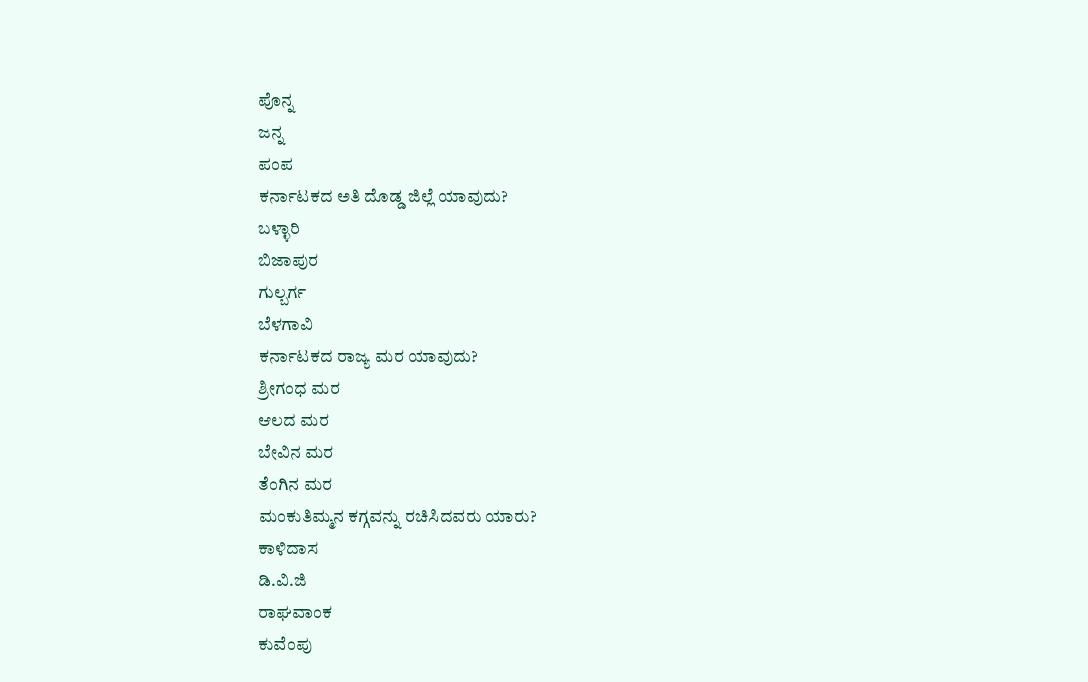ಪೊನ್ನ
ಜನ್ನ
ಪಂಪ
ಕರ್ನಾಟಕದ ಅತಿ ದೊಡ್ಡ ಜಿಲ್ಲೆ ಯಾವುದು?
ಬಳ್ಳಾರಿ
ಬಿಜಾಪುರ
ಗುಲ್ಬರ್ಗ
ಬೆಳಗಾವಿ
ಕರ್ನಾಟಕದ ರಾಜ್ಯ ಮರ ಯಾವುದು?
ಶ್ರೀಗಂಧ ಮರ
ಆಲದ ಮರ
ಬೇವಿನ ಮರ
ತೆಂಗಿನ ಮರ
ಮಂಕುತಿಮ್ಮನ ಕಗ್ಗವನ್ನು ರಚಿಸಿದವರು ಯಾರು?
ಕಾಳಿದಾಸ
ಡಿ.ವಿ.ಜಿ
ರಾಘವಾಂಕ
ಕುವೆಂಪು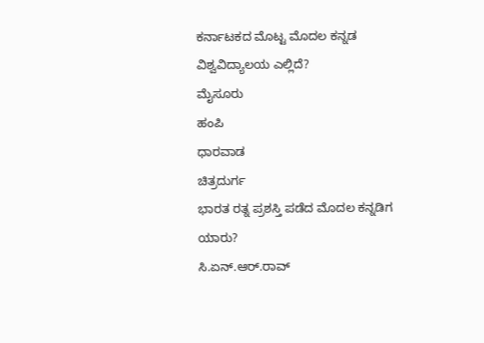ಕರ್ನಾಟಕದ ಮೊಟ್ಟ ಮೊದಲ ಕನ್ನಡ ವಿಶ್ವವಿದ್ಯಾಲಯ ಎಲ್ಲಿದೆ?
ಮೈಸೂರು
ಹಂಪಿ
ಧಾರವಾಡ
ಚಿತ್ರದುರ್ಗ
ಭಾರತ ರತ್ನ ಪ್ರಶಸ್ತಿ ಪಡೆದ ಮೊದಲ ಕನ್ನಡಿಗ ಯಾರು?
ಸಿ.ಏನ್.ಆರ್.ರಾವ್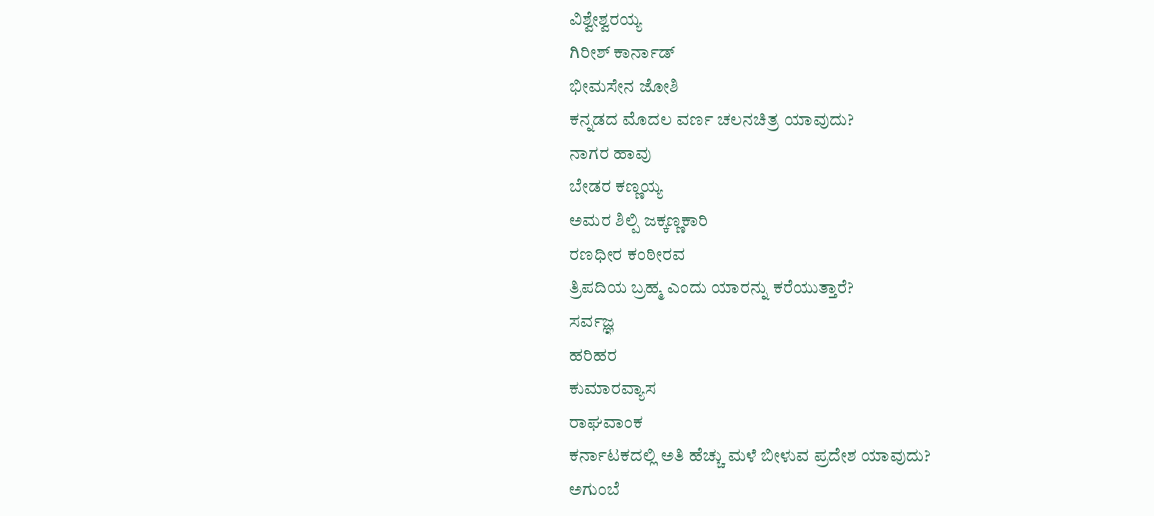ವಿಶ್ವೇಶ್ವರಯ್ಯ
ಗಿರೀಶ್ ಕಾರ್ನಾಡ್
ಭೀಮಸೇನ ಜೋಶಿ
ಕನ್ನಡದ ಮೊದಲ ವರ್ಣ ಚಲನಚಿತ್ರ ಯಾವುದು?
ನಾಗರ ಹಾವು
ಬೇಡರ ಕಣ್ಣಯ್ಯ
ಅಮರ ಶಿಲ್ಪಿ ಜಕ್ಕಣ್ಣಕಾರಿ
ರಣಧೀರ ಕಂಠೀರವ
ತ್ರಿಪದಿಯ ಬ್ರಹ್ಮ ಎಂದು ಯಾರನ್ನು ಕರೆಯುತ್ತಾರೆ?
ಸರ್ವಜ್ಞ
ಹರಿಹರ
ಕುಮಾರವ್ಯಾಸ
ರಾಘವಾಂಕ
ಕರ್ನಾಟಕದಲ್ಲಿ ಅತಿ ಹೆಚ್ಚು ಮಳೆ ಬೀಳುವ ಪ್ರದೇಶ ಯಾವುದು?
ಅಗುಂಬೆ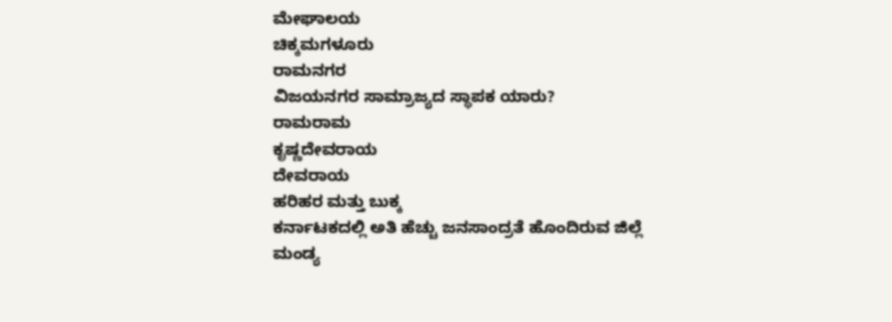ಮೇಘಾಲಯ
ಚಿಕ್ಕಮಗಳೂರು
ರಾಮನಗರ
ವಿಜಯನಗರ ಸಾಮ್ರಾಜ್ಯದ ಸ್ಥಾಪಕ ಯಾರು?
ರಾಮರಾಮ
ಕೃಷ್ಣದೇವರಾಯ
ದೇವರಾಯ
ಹರಿಹರ ಮತ್ತು ಬುಕ್ಕ
ಕರ್ನಾಟಕದಲ್ಲಿ ಅತಿ ಹೆಚ್ಚು ಜನಸಾಂದ್ರತೆ ಹೊಂದಿರುವ ಜಿಲ್ಲೆ
ಮಂಡ್ಯ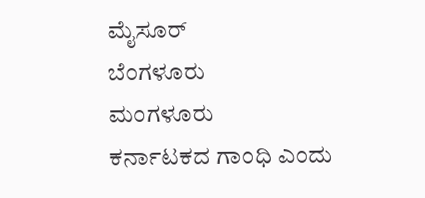ಮೈಸೂರ್
ಬೆಂಗಳೂರು
ಮಂಗಳೂರು
ಕರ್ನಾಟಕದ ಗಾಂಧಿ ಎಂದು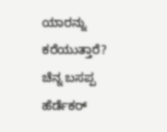ಯಾರನ್ನು ಕರೆಯುತ್ತಾರೆ?
ಚೆನ್ನ ಬಸಪ್ಪ
ಹೆರ್ಡೆಕರ್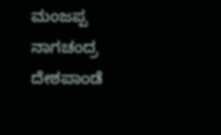ಮಂಜಪ್ಪ
ನಾಗಚಂದ್ರ
ದೇಶಪಾಂಡೆ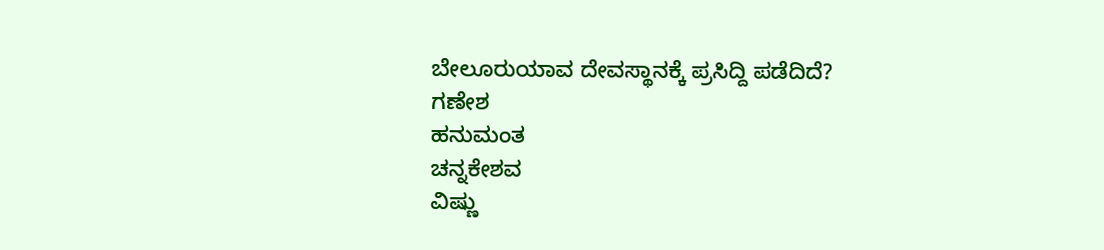ಬೇಲೂರುಯಾವ ದೇವಸ್ಥಾನಕ್ಕೆ ಪ್ರಸಿದ್ದಿ ಪಡೆದಿದೆ?
ಗಣೇಶ
ಹನುಮಂತ
ಚನ್ನಕೇಶವ
ವಿಷ್ಣು